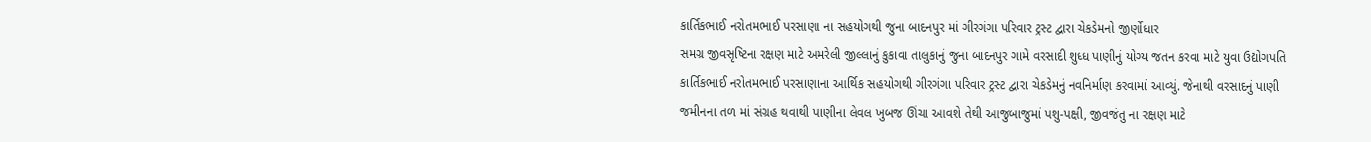કાર્તિકભાઈ નરોતમભાઈ પરસાણા ના સહયોગથી જુના બાદનપુર માં ગીરગંગા પરિવાર ટ્રસ્ટ દ્વારા ચેકડેમનો જીર્ણોધાર
સમગ્ર જીવસૃષ્ટિના રક્ષણ માટે અમરેલી જીલ્લાનું કુકાવા તાલુકાનું જુના બાદનપુર ગામે વરસાદી શુધ્ધ પાણીનું યોગ્ય જતન કરવા માટે યુવા ઉદ્યોગપતિ કાર્તિકભાઈ નરોતમભાઈ પરસાણાના આર્થિક સહયોગથી ગીરગંગા પરિવાર ટ્રસ્ટ દ્વારા ચેકડેમનું નવનિર્માણ કરવામાં આવ્યું. જેનાથી વરસાદનું પાણી જમીનના તળ માં સંગ્રહ થવાથી પાણીના લેવલ ખુબજ ઊંચા આવશે તેથી આજુબાજુમાં પશુ-પક્ષી, જીવજંતુ ના રક્ષણ માટે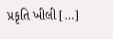પ્રકૃતિ ખીલી […]